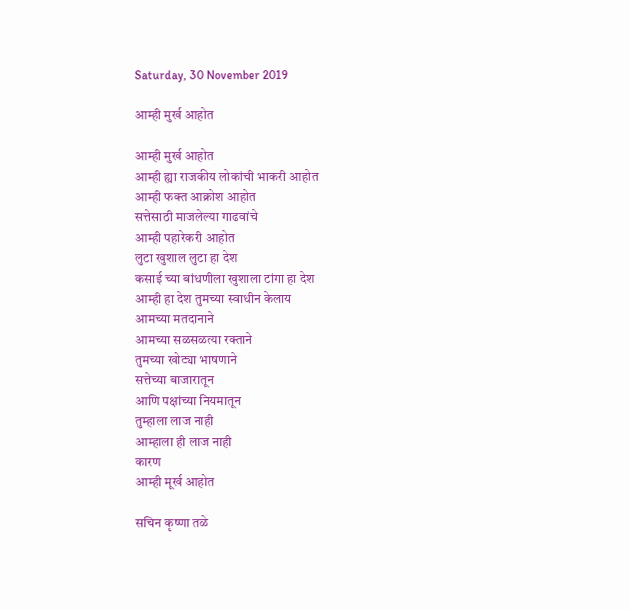Saturday, 30 November 2019

आम्ही मुर्ख आहोत

आम्ही मुर्ख आहोत
आम्ही ह्या राजकीय लोकांची भाकरी आहोत
आम्ही फक्त आक्रोश आहोत
सत्तेसाठी माजलेल्या गाढवांचे
आम्ही पहारेकरी आहोत
लुटा खुशाल लुटा हा देश
कसाई च्या बांधणीला खुशाला टांगा हा देश
आम्ही हा देश तुमच्या स्वाधीन केलाय
आमच्या मतदानाने
आमच्या सळसळत्या रक्ताने
तुमच्या खोट्या भाषणाने
सत्तेच्या बाजारातून
आणि पक्षांच्या नियमातून
तुम्हाला लाज नाही
आम्हाला ही लाज नाही
कारण
आम्ही मूर्ख आहोत

सचिन कृष्णा तळे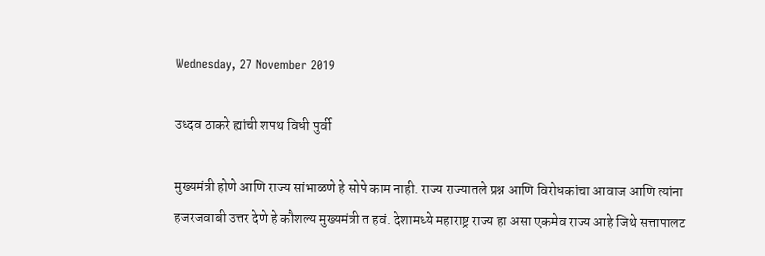Wednesday, 27 November 2019

उध्दव ठाकरे ह्यांची शपथ विधी पुर्वी

मुख्यमंत्री होणे आणि राज्य सांभाळणे हे सोपे काम नाही. राज्य राज्यातले प्रश्न आणि विरोधकांचा आवाज आणि त्यांना हजरजवाबी उत्तर देणे हे कौशल्य मुख्यमंत्री त हवं. देशामध्ये महाराष्ट्र राज्य हा असा एकमेव राज्य आहे जिथे सत्तापालट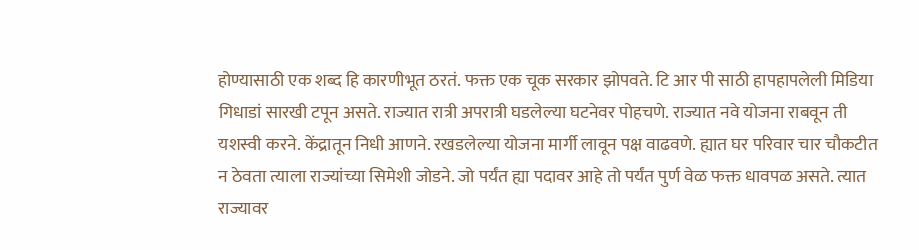होण्यासाठी एक शब्द हि कारणीभूत ठरतं. फक्त एक चूक सरकार झोपवते. टि आर पी साठी हापहापलेली मिडिया गिधाडां सारखी टपून असते. राज्यात रात्री अपरात्री घडलेल्या घटनेवर पोहचणे. राज्यात नवे योजना राबवून ती यशस्वी करने. केंद्रातून निधी आणने. रखडलेल्या योजना मार्गी लावून पक्ष वाढवणे. ह्यात घर परिवार चार चौकटीत न ठेवता त्याला राज्यांच्या सिमेशी जोडने. जो पर्यंत ह्या पदावर आहे तो पर्यंत पुर्ण वेळ फक्त धावपळ असते. त्यात राज्यावर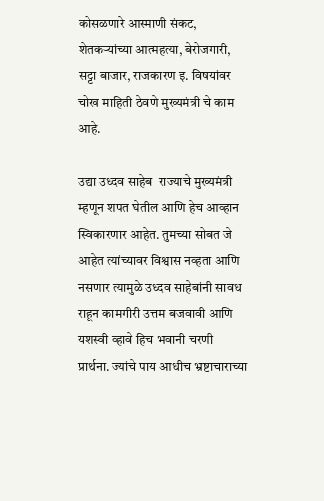कोसळणारे आस्माणी संकट, शेतकऱ्यांच्या आत्महत्या, बेरोजगारी, सट्टा बाजार, राजकारण इ. विषयांवर चोख माहिती ठेवणे मुख्यमंत्री चे काम आहे.

उद्या उध्दव साहेब  राज्याचे मुख्यमंत्री म्हणून शपत घेतील आणि हेच आव्हान स्विकारणार आहेत. तुमच्या सोबत जे आहेत त्यांच्यावर विश्वास नव्हता आणि नसणार त्यामुळे उध्दव साहेबांनी सावध राहून कामगीरी उत्तम बजवावी आणि यशस्वी व्हावे हिच भवानी चरणी प्रार्थना. ज्यांचे पाय आधीच भ्रष्टाचाराच्या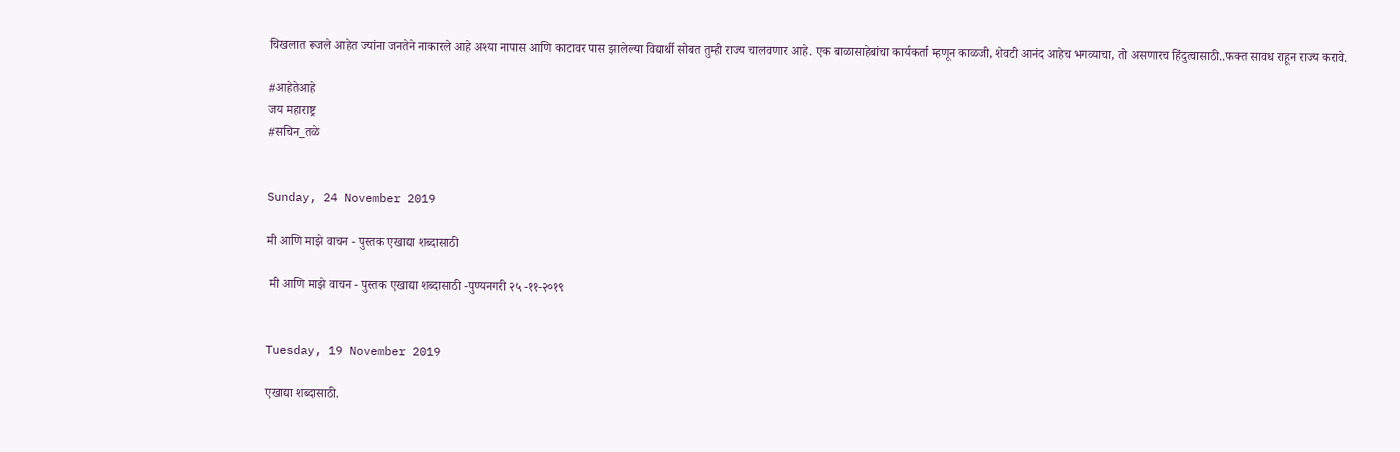चिखलात रूजले आहेत ज्यांना जनतेने नाकारले आहे अश्या नापास आणि काटावर पास झालेल्या विद्यार्थी सोबत तुम्ही राज्य चालवणार आहे. एक बाळासाहेबांचा कार्यकर्ता म्हणून काळजी, शेवटी आनंद आहेच भगव्याचा, तो असणारच हिंदुत्वासाठी..फक्त सावध राहून राज्य करावे.

#आहेतेआहे
जय महाराष्ट्र
#सचिन_तळे


Sunday, 24 November 2019

मी आणि माझे वाचन - पुस्तक एखाद्या शब्दासाठी

 मी आणि माझे वाचन - पुस्तक एखाद्या शब्दासाठी -पुण्यनगरी २५ -११-२०१९


Tuesday, 19 November 2019

एखाद्या शब्दासाठी.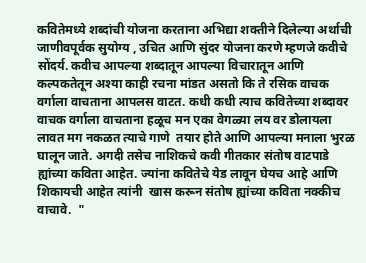कवितेमध्ये शब्दांची योजना करताना अभिद्या शक्तीने दिलेल्या अर्थाची जाणीवपूर्वक सुयोग्य , उचित आणि सुंदर योजना करणे म्हणजे कवीचे सोंदर्य. कवीच आपल्या शब्दातून आपल्या विचारातून आणि कल्पकतेतून अश्या काही रचना मांडत असतो कि ते रसिक वाचक वर्गाला वाचताना आपलस वाटत. कधी कधी त्याच कवितेच्या शब्दावर वाचक वर्गाला वाचताना हळूच मन एका वेगळ्या लय वर डोलायला लावत मग नकळत त्याचे गाणे  तयार होते आणि आपल्या मनाला भुरळ घालून जाते. अगदी तसेच नाशिकचे कवी गीतकार संतोष वाटपाडे ह्यांच्या कविता आहेत. ज्यांना कवितेचे येड लावून घेयच आहे आणि शिकायची आहेत त्यांनी  खास करून संतोष ह्यांच्या कविता नक्कीच वाचावे.  "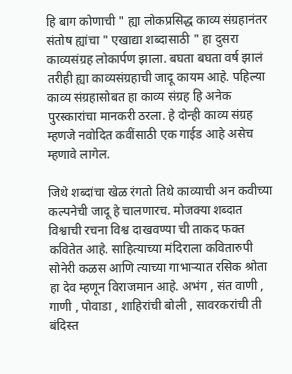हि बाग कोणाची " ह्या लोकप्रसिद्ध काव्य संग्रहानंतर संतोष ह्यांचा " एखाद्या शब्दासाठी " हा दुसरा काव्यसंग्रह लोकार्पण झाला. बघता बघता वर्ष झालं तरीही ह्या काव्यसंग्रहाची जादू कायम आहे. पहिल्या काव्य संग्रहासोबत हा काव्य संग्रह हि अनेक पुरस्कारांचा मानकरी ठरला. हे दोन्ही काव्य संग्रह म्हणजे नवोदित कवींसाठी एक गाईड आहे असेच म्हणावे लागेल.

जिथे शब्दांचा खेळ रंगतो तिथे काव्याची अन कवीच्या कल्पनेची जादू हे चालणारच. मोजक्या शब्दात विश्वाची रचना विश्व दाखवण्या ची ताकद फक्त कवितेत आहे. साहित्याच्या मंदिराला कवितारुपी सोनेरी कळस आणि त्याच्या गाभाऱ्यात रसिक श्रोता हा देव म्हणून विराजमान आहे. अभंग , संत वाणी , गाणी , पोवाडा , शाहिरांची बोली , सावरकरांची ती बंदिस्त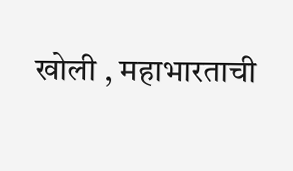खोली , महाभारताची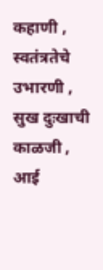कहाणी , स्वतंत्रतेचे उभारणी , सुख दुःखाची काळजी , आई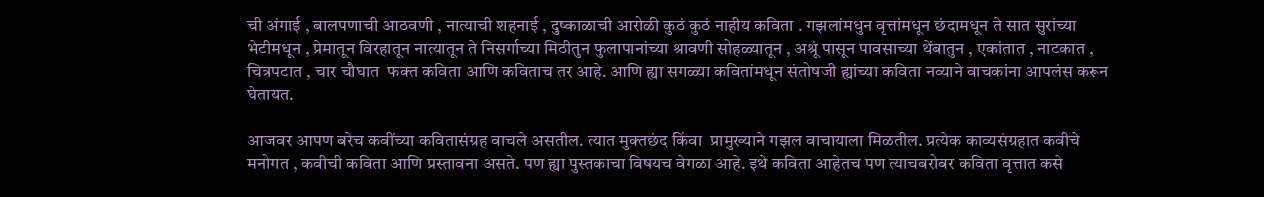ची अंगाई , बालपणाची आठवणी , नात्याची शहनाई , दुष्काळाची आरोळी कुठं कुठं नाहीय कविता . गझलांमधुन वृत्तांमधून छंदामधून ते सात सुरांच्या भेटीमधून , प्रेमातून विरहातून नात्यातून ते निसर्गाच्या मिठीतुन फुलापानांच्या श्रावणी सोहळ्यातून , अश्रूं पासून पावसाच्या थेंबातुन , एकांतात , नाटकात ,  चित्रपटात , चार चौघात  फक्त कविता आणि कविताच तर आहे. आणि ह्या सगळ्या कवितांमधून संतोषजी ह्यांच्या कविता नव्याने वाचकांना आपलंस करून घेतायत.

आजवर आपण बरेच कवींच्या कवितासंग्रह वाचले असतील. त्यात मुक्तछंद किंवा  प्रामुख्याने गझल वाचायाला मिळतील. प्रत्येक काव्यसंग्रहात कवीचे मनोगत , कवीची कविता आणि प्रस्तावना असते. पण ह्या पुस्तकाचा विषयच वेगळा आहे. इथे कविता आहेतच पण त्याचबरोबर कविता वृत्तात कसे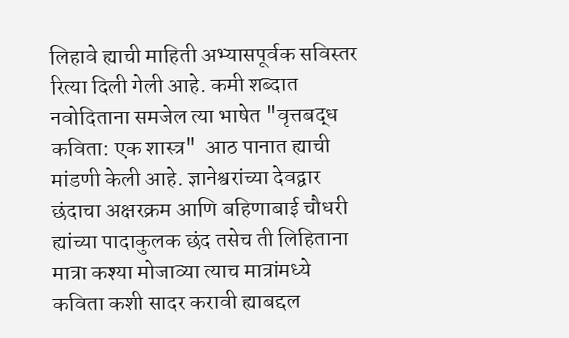लिहावे ह्याची माहिती अभ्यासपूर्वक सविस्तर रित्या दिली गेली आहे. कमी शब्दात नवोदिताना समजेल त्या भाषेत "वृत्तबद्ध कविता: एक शास्त्र"  आठ पानात ह्याची मांडणी केली आहे. ज्ञानेश्वरांच्या देवद्वार छंदाचा अक्षरक्रम आणि बहिणाबाई चौधरी ह्यांच्या पादाकुलक छंद तसेच ती लिहिताना मात्रा कश्या मोजाव्या त्याच मात्रांमध्ये कविता कशी सादर करावी ह्याबद्दल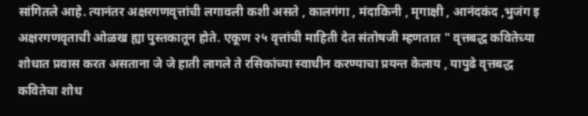सांगितले आहे. त्यानंतर अक्षरगणवृत्तांची लगावली कशी असते , कालगंगा , मंदाकिनी , मृगाक्षी , आनंदकंद ,भुजंग इ अक्षरगणवृताची ओळख ह्या पुस्तकातून होते. एकूण २५ वृत्तांची माहिती देत संतोषजी म्हणतात " वृत्तबद्ध कवितेच्या शोधात प्रवास करत असताना जे जे हाती लागले ते रसिकांच्या स्वाधीन करण्याचा प्रयन्त केलाय , यापुढे वृत्तबद्ध कवितेचा शोध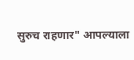सुरुच राहणार" आपल्याला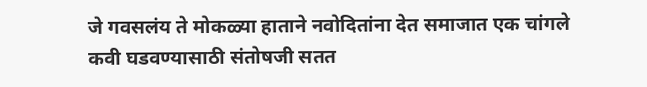जे गवसलंय ते मोकळ्या हाताने नवोदितांना देत समाजात एक चांगले कवी घडवण्यासाठी संतोषजी सतत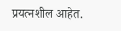प्रयत्नशील आहेत.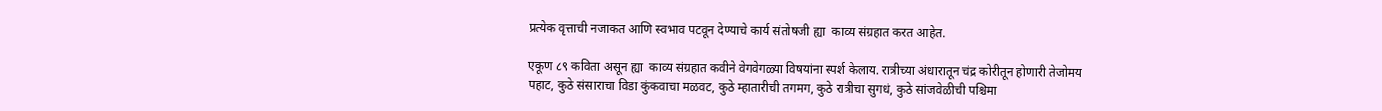प्रत्येक वृत्ताची नजाकत आणि स्वभाव पटवून देण्याचे कार्य संतोषजी ह्या  काव्य संग्रहात करत आहेत.

एकूण ८९ कविता असून ह्या  काव्य संग्रहात कवीने वेगवेगळ्या विषयांना स्पर्श केलाय. रात्रीच्या अंधारातून चंद्र कोरीतून होणारी तेजोमय पहाट, कुठे संसाराचा विडा कुंकवाचा मळवट, कुठे म्हातारीची तगमग, कुठे रात्रीचा सुगधं, कुठे सांजवेळीची पश्चिमा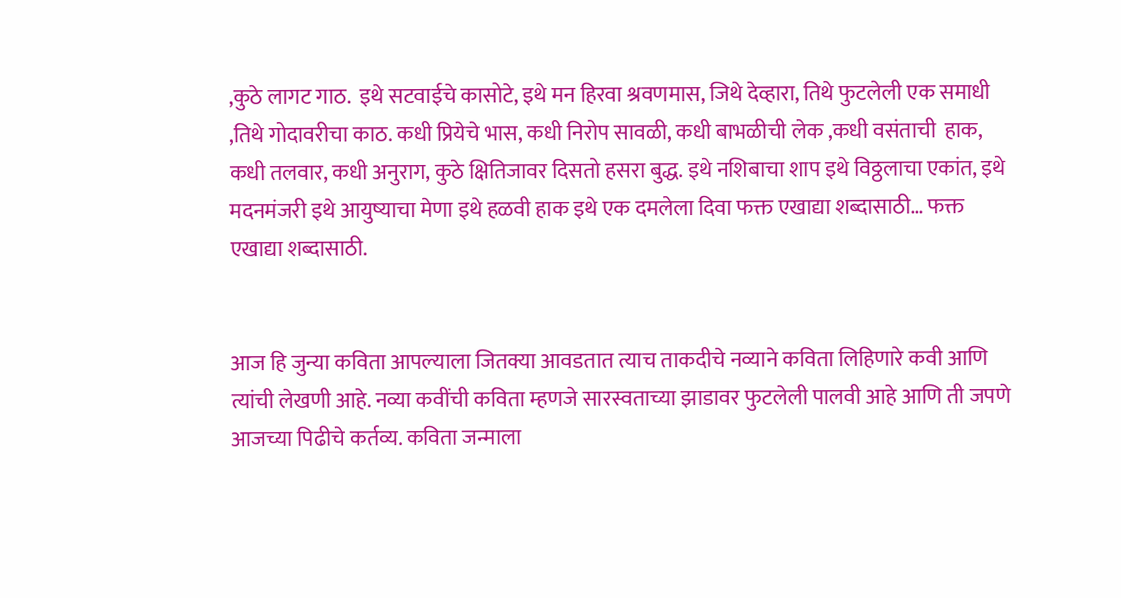,कुठे लागट गाठ.  इथे सटवाईचे कासोटे, इथे मन हिरवा श्रवणमास, जिथे देव्हारा, तिथे फुटलेली एक समाधी ,तिथे गोदावरीचा काठ. कधी प्रियेचे भास, कधी निरोप सावळी, कधी बाभळीची लेक ,कधी वसंताची  हाक, कधी तलवार, कधी अनुराग, कुठे क्षितिजावर दिसतो हसरा बुद्ध. इथे नशिबाचा शाप इथे विठ्ठलाचा एकांत, इथे मदनमंजरी इथे आयुष्याचा मेणा इथे हळवी हाक इथे एक दमलेला दिवा फक्त एखाद्या शब्दासाठी… फक्त एखाद्या शब्दासाठी.


आज हि जुन्या कविता आपल्याला जितक्या आवडतात त्याच ताकदीचे नव्याने कविता लिहिणारे कवी आणि त्यांची लेखणी आहे. नव्या कवींची कविता म्हणजे सारस्वताच्या झाडावर फुटलेली पालवी आहे आणि ती जपणे आजच्या पिढीचे कर्तव्य. कविता जन्माला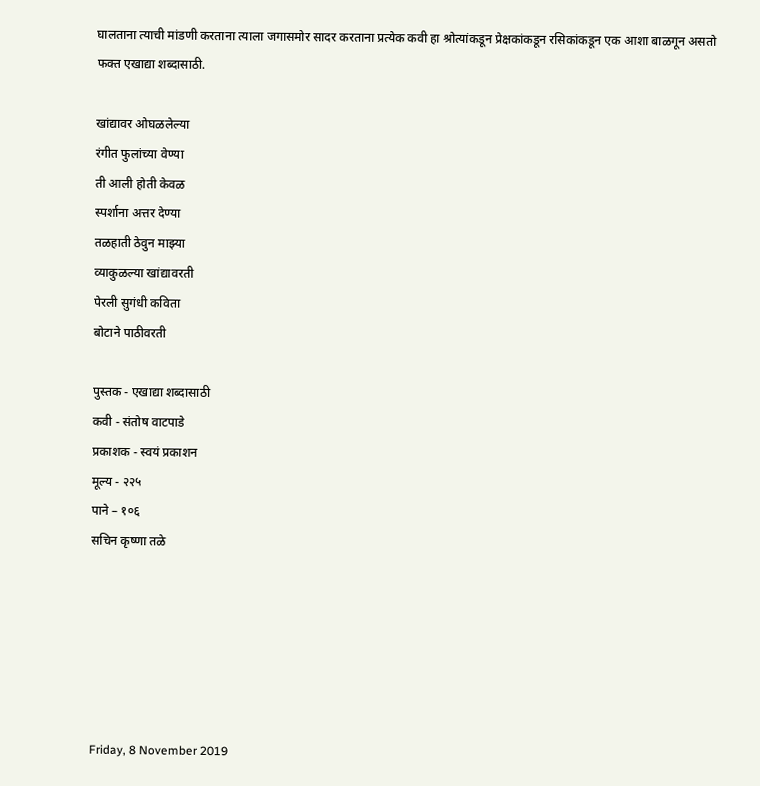घालताना त्याची मांडणी करताना त्याला जगासमोर सादर करताना प्रत्येक कवी हा श्रोत्यांकडून प्रेक्षकांकडून रसिकांकडून एक आशा बाळगून असतो फक्त एखाद्या शब्दासाठी.

खांद्यावर ओघळलेल्या
रंगीत फुलांच्या वेण्या
ती आली होती केवळ
स्पर्शाना अत्तर देण्या
तळहाती ठेवुन माझ्या
व्याकुळल्या खांद्यावरती
पेरली सुगंधी कविता
बोटाने पाठीवरती

पुस्तक - एखाद्या शब्दासाठी
कवी - संतोष वाटपाडे
प्रकाशक - स्वयं प्रकाशन
मूल्य - २२५
पाने – १०६
सचिन कृष्णा तळे






Friday, 8 November 2019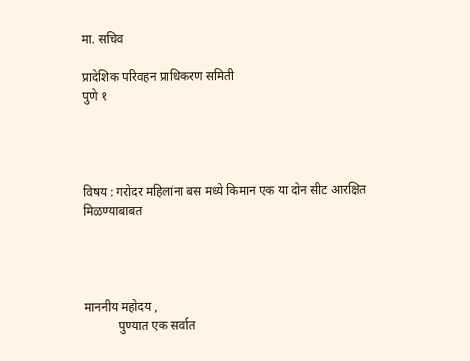मा. सचिव

प्रादेशिक परिवहन प्राधिकरण समिती
पुणे १




विषय : गरोदर महिलांना बस मध्ये किमान एक या दोन सीट आरक्षित                      मिळण्याबाबत




माननीय महोदय ,
           पुण्यात एक सर्वात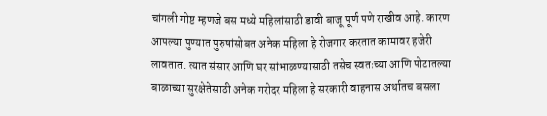चांगली गोष्ट म्हणजे बस मध्ये महिलांसाठी डावी बाजू पूर्ण पणे राखीव आहे. कारण आपल्या पुण्यात पुरुषांसोबत अनेक महिला हे रोजगार करतात कामावर हजेरी लावतात. त्यात संसार आणि घर सांभाळण्यासाठी तसेच स्वतःच्या आणि पोटातल्या बाळाच्या सुरक्षेतेसाठी अनेक गरोदर महिला हे सरकारी वाहनास अर्थातच बसला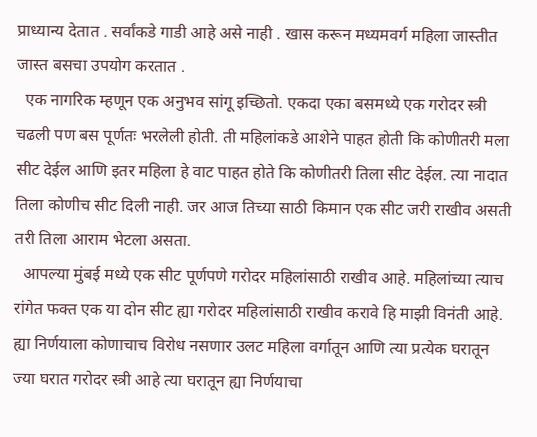प्राध्यान्य देतात . सर्वांकडे गाडी आहे असे नाही . खास करून मध्यमवर्ग महिला जास्तीत जास्त बसचा उपयोग करतात .
  एक नागरिक म्हणून एक अनुभव सांगू इच्छितो. एकदा एका बसमध्ये एक गरोदर स्त्री चढली पण बस पूर्णतः भरलेली होती. ती महिलांकडे आशेने पाहत होती कि कोणीतरी मला सीट देईल आणि इतर महिला हे वाट पाहत होते कि कोणीतरी तिला सीट देईल. त्या नादात तिला कोणीच सीट दिली नाही. जर आज तिच्या साठी किमान एक सीट जरी राखीव असती तरी तिला आराम भेटला असता.
  आपल्या मुंबई मध्ये एक सीट पूर्णपणे गरोदर महिलांसाठी राखीव आहे. महिलांच्या त्याच रांगेत फक्त एक या दोन सीट ह्या गरोदर महिलांसाठी राखीव करावे हि माझी विनंती आहे. ह्या निर्णयाला कोणाचाच विरोध नसणार उलट महिला वर्गातून आणि त्या प्रत्येक घरातून ज्या घरात गरोदर स्त्री आहे त्या घरातून ह्या निर्णयाचा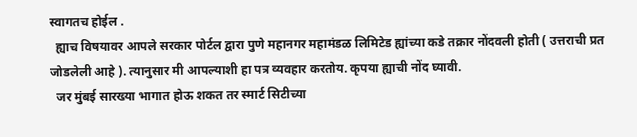स्वागतच होईल .
  ह्याच विषयावर आपले सरकार पोर्टल द्वारा पुणे महानगर महामंडळ लिमिटेड ह्यांच्या कडे तक्रार नोंदवली होती ( उत्तराची प्रत जोडलेली आहे ). त्यानुसार मी आपल्याशी हा पत्र व्यवहार करतोय. कृपया ह्याची नोंद घ्यावी.
  जर मुंबई सारख्या भागात होऊ शकत तर स्मार्ट सिटीच्या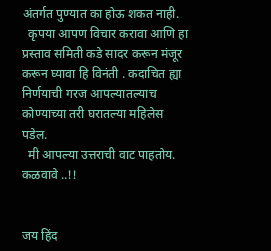अंतर्गत पुण्यात का होऊ शकत नाही.
  कृपया आपण विचार करावा आणि हा प्रस्ताव समिती कडे सादर करून मंजूर करून घ्यावा हि विनंती . कदाचित ह्या निर्णयाची गरज आपल्यातल्याच कोण्याच्या तरी घरातल्या महिलेस पडेल.
  मी आपल्या उत्तराची वाट पाहतोय.  कळवावे ..!!


जय हिंद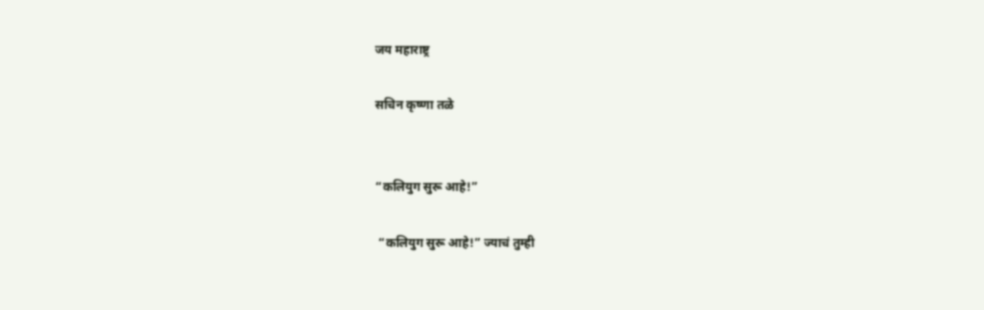जय महाराष्ट्र

सचिन कृष्णा तळे


“कलियुग सुरू आहे!”

 “कलियुग सुरू आहे!” ज्याचं तुम्ही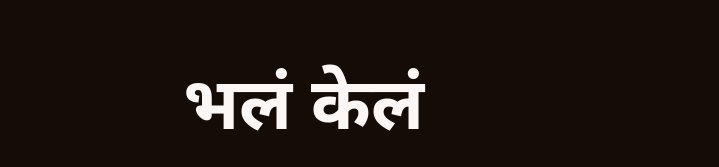भलं केलं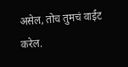असेल, तोच तुमचं वाईट करेल.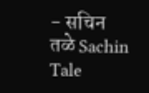- सचिन तळे Sachin Tale